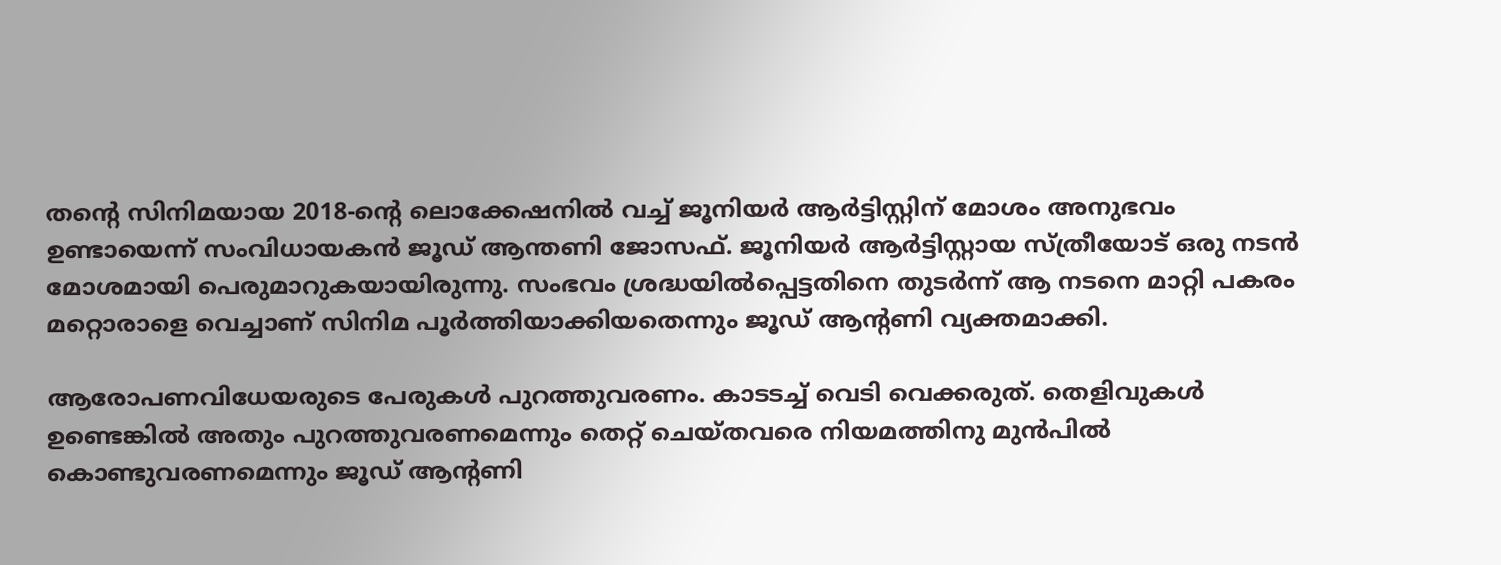തന്റെ സിനിമയായ 2018-ന്റെ ലൊക്കേഷനില്‍ വച്ച്‌ ജൂനിയര്‍ ആര്‍ട്ടിസ്റ്റിന് മോശം അനുഭവം ഉണ്ടായെന്ന് സംവിധായകന്‍ ജൂഡ് ആന്തണി ജോസഫ്. ജൂനിയര്‍ ആര്‍ട്ടിസ്റ്റായ സ്ത്രീയോട് ഒരു നടന്‍ മോശമായി പെരുമാറുകയായിരുന്നു. സംഭവം ശ്രദ്ധയില്‍പ്പെട്ടതിനെ തുടര്‍ന്ന് ആ നടനെ മാറ്റി പകരം മറ്റൊരാളെ വെച്ചാണ് സിനിമ പൂര്‍ത്തിയാക്കിയതെന്നും ജൂഡ് ആന്റണി വ്യക്തമാക്കി.

ആരോപണവിധേയരുടെ പേരുകള്‍ പുറത്തുവരണം. കാടടച്ച്‌ വെടി വെക്കരുത്. തെളിവുകള്‍ ഉണ്ടെങ്കില്‍ അതും പുറത്തുവരണമെന്നും തെറ്റ് ചെയ്തവരെ നിയമത്തിനു മുന്‍പില്‍ കൊണ്ടുവരണമെന്നും ജൂഡ് ആന്റണി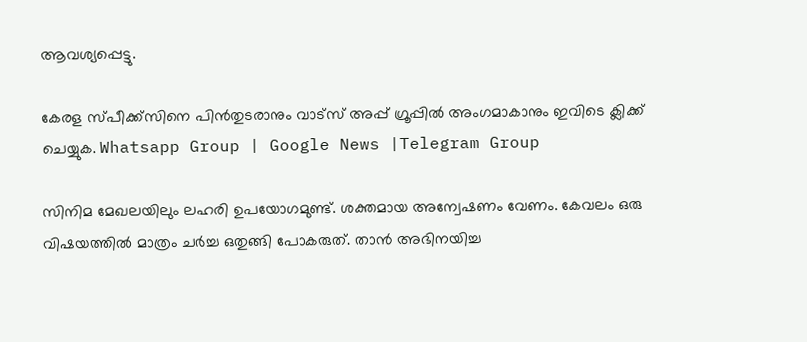ആവശ്യപ്പെട്ടു.

കേരള സ്പീക്ക്സിനെ പിൻതുടരാനും വാട്സ് അപ്പ് ഗ്രൂപ്പിൽ അംഗമാകാനും ഇവിടെ ക്ലിക്ക് ചെയ്യുക. Whatsapp Group | Google News |Telegram Group

സിനിമ മേഖലയിലും ലഹരി ഉപയോഗമുണ്ട്. ശക്തമായ അന്വേഷണം വേണം. കേവലം ഒരു വിഷയത്തില്‍ മാത്രം ചര്‍ച്ച ഒതുങ്ങി പോകരുത്. താന്‍ അഭിനയിച്ച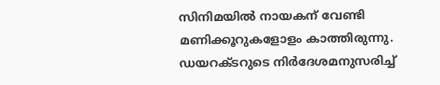സിനിമയില്‍ നായകന് വേണ്ടി മണിക്കൂറുകളോളം കാത്തിരുന്നു. ഡയറക്ടറുടെ നിര്‍ദേശമനുസരിച്ച്‌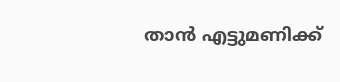താന്‍ എട്ടുമണിക്ക്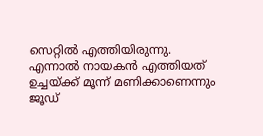സെറ്റില്‍ എത്തിയിരുന്നു. എന്നാല്‍ നായകന്‍ എത്തിയത് ഉച്ചയ്ക്ക് മൂന്ന് മണിക്കാണെന്നും ജൂഡ്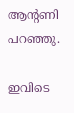ആന്റണി പറഞ്ഞു.

ഇവിടെ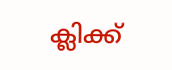ക്ലിക്ക്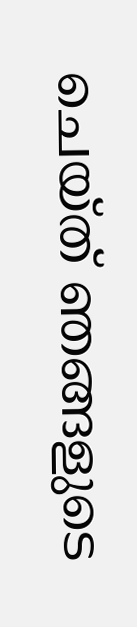ചെയ്ത് ഞങ്ങളുടെ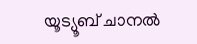യൂട്യൂബ് ചാനൽ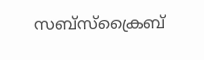സബ്സ്ക്രൈബ്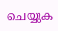ചെയ്യുക